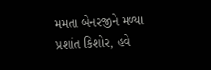મમતા બેનરજીને મળ્યા પ્રશાંત કિશોર, હવે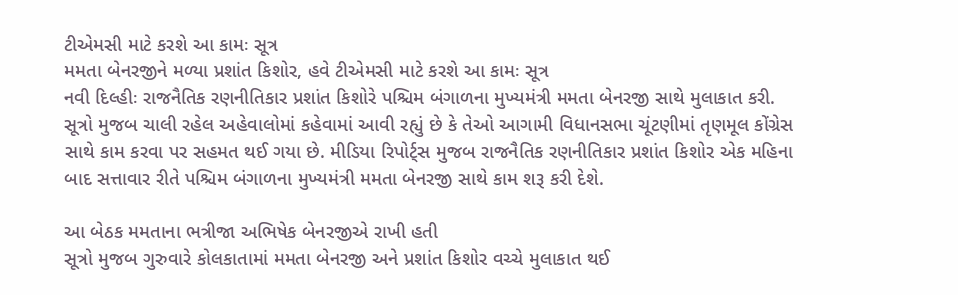ટીએમસી માટે કરશે આ કામઃ સૂત્ર
મમતા બેનરજીને મળ્યા પ્રશાંત કિશોર, હવે ટીએમસી માટે કરશે આ કામઃ સૂત્ર
નવી દિલ્હીઃ રાજનૈતિક રણનીતિકાર પ્રશાંત કિશોરે પશ્ચિમ બંગાળના મુખ્યમંત્રી મમતા બેનરજી સાથે મુલાકાત કરી. સૂત્રો મુજબ ચાલી રહેલ અહેવાલોમાં કહેવામાં આવી રહ્યું છે કે તેઓ આગામી વિધાનસભા ચૂંટણીમાં તૃણમૂલ કોંગ્રેસ સાથે કામ કરવા પર સહમત થઈ ગયા છે. મીડિયા રિપોર્ટ્સ મુજબ રાજનૈતિક રણનીતિકાર પ્રશાંત કિશોર એક મહિના બાદ સત્તાવાર રીતે પશ્ચિમ બંગાળના મુખ્યમંત્રી મમતા બેનરજી સાથે કામ શરૂ કરી દેશે.

આ બેઠક મમતાના ભત્રીજા અભિષેક બેનરજીએ રાખી હતી
સૂત્રો મુજબ ગુરુવારે કોલકાતામાં મમતા બેનરજી અને પ્રશાંત કિશોર વચ્ચે મુલાકાત થઈ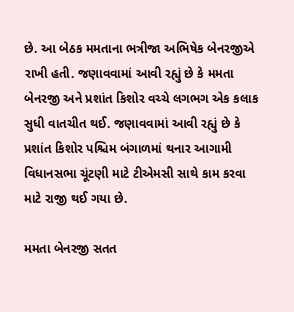છે. આ બેઠક મમતાના ભત્રીજા અભિષેક બેનરજીએ રાખી હતી. જણાવવામાં આવી રહ્યું છે કે મમતા બેનરજી અને પ્રશાંત કિશોર વચ્ચે લગભગ એક કલાક સુધી વાતચીત થઈ. જણાવવામાં આવી રહ્યું છે કે પ્રશાંત કિશોર પશ્ચિમ બંગાળમાં થનાર આગામી વિધાનસભા ચૂંટણી માટે ટીએમસી સાથે કામ કરવા માટે રાજી થઈ ગયા છે.

મમતા બેનરજી સતત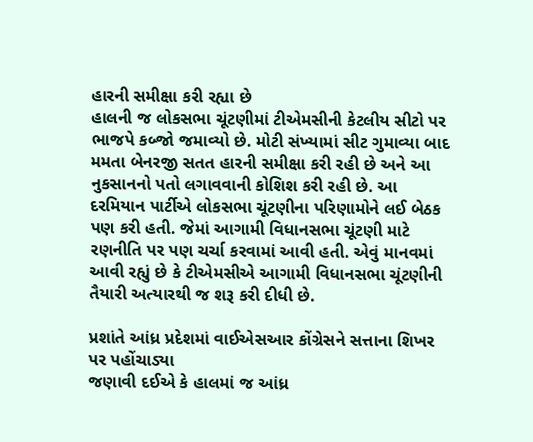હારની સમીક્ષા કરી રહ્યા છે
હાલની જ લોકસભા ચૂંટણીમાં ટીએમસીની કેટલીય સીટો પર ભાજપે કબ્જો જમાવ્યો છે. મોટી સંખ્યામાં સીટ ગુમાવ્યા બાદ મમતા બેનરજી સતત હારની સમીક્ષા કરી રહી છે અને આ નુકસાનનો પતો લગાવવાની કોશિશ કરી રહી છે. આ દરમિયાન પાર્ટીએ લોકસભા ચૂંટણીના પરિણામોને લઈ બેઠક પણ કરી હતી. જેમાં આગામી વિધાનસભા ચૂંટણી માટે રણનીતિ પર પણ ચર્ચા કરવામાં આવી હતી. એવું માનવમાં આવી રહ્યું છે કે ટીએમસીએ આગામી વિધાનસભા ચૂંટણીની તૈયારી અત્યારથી જ શરૂ કરી દીધી છે.

પ્રશાંતે આંધ્ર પ્રદેશમાં વાઈએસઆર કોંગ્રેસને સત્તાના શિખર પર પહોંચાડ્યા
જણાવી દઈએ કે હાલમાં જ આંધ્ર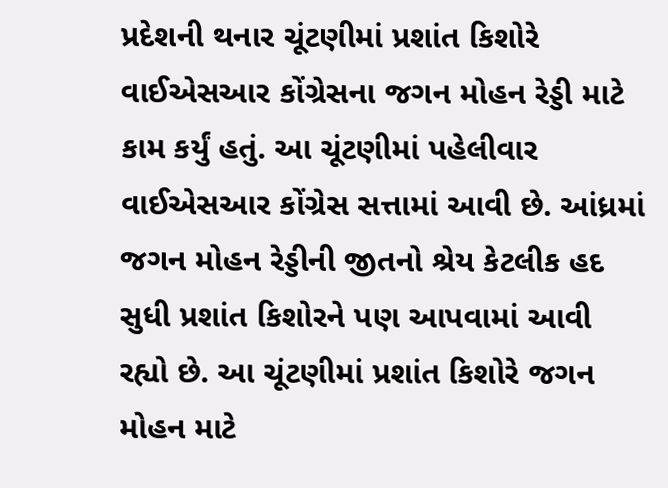પ્રદેશની થનાર ચૂંટણીમાં પ્રશાંત કિશોરે વાઈએસઆર કોંગ્રેસના જગન મોહન રેડ્ડી માટે કામ કર્યું હતું. આ ચૂંટણીમાં પહેલીવાર વાઈએસઆર કોંગ્રેસ સત્તામાં આવી છે. આંધ્રમાં જગન મોહન રેડ્ડીની જીતનો શ્રેય કેટલીક હદ સુધી પ્રશાંત કિશોરને પણ આપવામાં આવી રહ્યો છે. આ ચૂંટણીમાં પ્રશાંત કિશોરે જગન મોહન માટે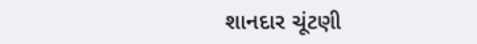શાનદાર ચૂંટણી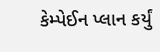કેમ્પેઈન પ્લાન કર્યું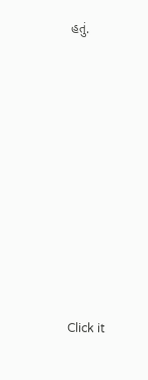હતું.












Click it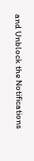and Unblock the Notifications